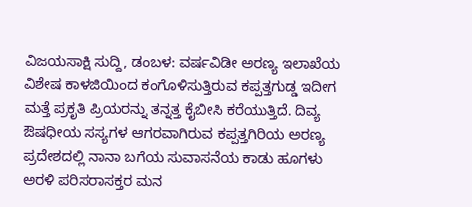ವಿಜಯಸಾಕ್ಷಿ ಸುದ್ದಿ, ಡಂಬಳ: ವರ್ಷವಿಡೀ ಅರಣ್ಯ ಇಲಾಖೆಯ ವಿಶೇಷ ಕಾಳಜಿಯಿಂದ ಕಂಗೊಳಿಸುತ್ತಿರುವ ಕಪ್ಪತ್ತಗುಡ್ಡ ಇದೀಗ ಮತ್ತೆ ಪ್ರಕೃತಿ ಪ್ರಿಯರನ್ನು ತನ್ನತ್ತ ಕೈಬೀಸಿ ಕರೆಯುತ್ತಿದೆ. ದಿವ್ಯ ಔಷಧೀಯ ಸಸ್ಯಗಳ ಆಗರವಾಗಿರುವ ಕಪ್ಪತ್ತಗಿರಿಯ ಅರಣ್ಯ ಪ್ರದೇಶದಲ್ಲಿ ನಾನಾ ಬಗೆಯ ಸುವಾಸನೆಯ ಕಾಡು ಹೂಗಳು ಅರಳಿ ಪರಿಸರಾಸಕ್ತರ ಮನ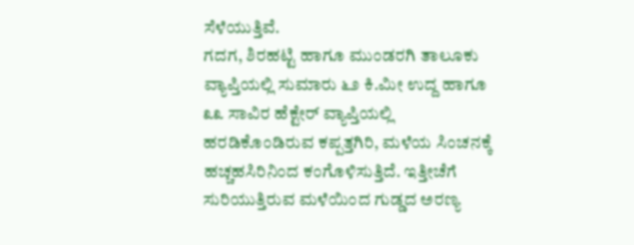ಸೆಳೆಯುತ್ತಿವೆ.
ಗದಗ, ಶಿರಹಟ್ಟಿ ಹಾಗೂ ಮುಂಡರಗಿ ತಾಲೂಕು ವ್ಯಾಪ್ತಿಯಲ್ಲಿ ಸುಮಾರು ೬೨ ಕಿ.ಮೀ ಉದ್ದ ಹಾಗೂ ೩೩ ಸಾವಿರ ಹೆಕ್ಟೇರ್ ವ್ಯಾಪ್ತಿಯಲ್ಲಿ ಹರಡಿಕೊಂಡಿರುವ ಕಪ್ಪತ್ತಗಿರಿ, ಮಳೆಯ ಸಿಂಚನಕ್ಕೆ ಹಚ್ಚಹಸಿರಿನಿಂದ ಕಂಗೊಳಿಸುತ್ತಿದೆ. ಇತ್ತೀಚೆಗೆ ಸುರಿಯುತ್ತಿರುವ ಮಳೆಯಿಂದ ಗುಡ್ಡದ ಅರಣ್ಯ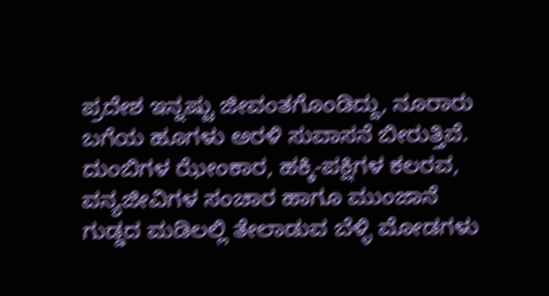ಪ್ರದೇಶ ಇನ್ನಷ್ಟು ಜೀವಂತಗೊಂಡಿದ್ದು, ನೂರಾರು ಬಗೆಯ ಹೂಗಳು ಅರಳಿ ಸುವಾಸನೆ ಬೀರುತ್ತಿವೆ. ದುಂಬಿಗಳ ಝೇಂಕಾರ, ಹಕ್ಕಿ-ಪಕ್ಷಿಗಳ ಕಲರವ, ವನ್ಯಜೀವಿಗಳ ಸಂಚಾರ ಹಾಗೂ ಮುಂಜಾನೆ ಗುಡ್ಡದ ಮಡಿಲಲ್ಲಿ ತೇಲಾಡುವ ಬೆಳ್ಳಿ ಮೋಡಗಳು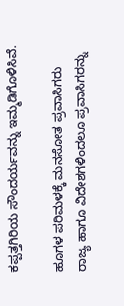ಕಪ್ಪತ್ತಗಿರಿಯ ಸೌಂದರ್ಯವನ್ನು ಇಮ್ಮಡಿಗೊಳಿಸಿವೆ.

ಹೂಗಳ ಪರಿಮಳಕ್ಕೆ ಮನಸೋತ ಪ್ರವಾಸಿಗರು
ರಾಜ್ಯ ಹಾಗೂ ವಿದೇಶಗಳಿಂದಲೂ ಪ್ರವಾಸಿಗರನ್ನು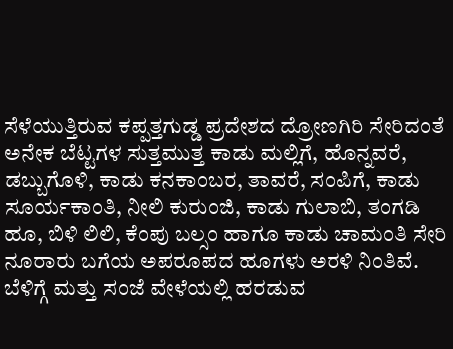ಸೆಳೆಯುತ್ತಿರುವ ಕಪ್ಪತ್ತಗುಡ್ಡ ಪ್ರದೇಶದ ದ್ರೋಣಗಿರಿ ಸೇರಿದಂತೆ ಅನೇಕ ಬೆಟ್ಟಗಳ ಸುತ್ತಮುತ್ತ ಕಾಡು ಮಲ್ಲಿಗೆ, ಹೊನ್ನವರೆ, ಡಬ್ಬುಗೊಳಿ, ಕಾಡು ಕನಕಾಂಬರ, ತಾವರೆ, ಸಂಪಿಗೆ, ಕಾಡು ಸೂರ್ಯಕಾಂತಿ, ನೀಲಿ ಕುರುಂಜಿ, ಕಾಡು ಗುಲಾಬಿ, ತಂಗಡಿ ಹೂ, ಬಿಳಿ ಲಿಲಿ, ಕೆಂಪು ಬಲ್ಸಂ ಹಾಗೂ ಕಾಡು ಚಾಮಂತಿ ಸೇರಿ ನೂರಾರು ಬಗೆಯ ಅಪರೂಪದ ಹೂಗಳು ಅರಳಿ ನಿಂತಿವೆ.
ಬೆಳಿಗ್ಗೆ ಮತ್ತು ಸಂಜೆ ವೇಳೆಯಲ್ಲಿ ಹರಡುವ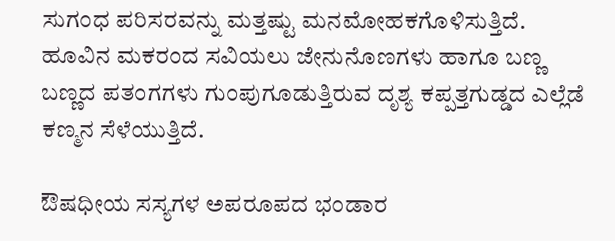ಸುಗಂಧ ಪರಿಸರವನ್ನು ಮತ್ತಷ್ಟು ಮನಮೋಹಕಗೊಳಿಸುತ್ತಿದೆ. ಹೂವಿನ ಮಕರಂದ ಸವಿಯಲು ಜೇನುನೊಣಗಳು ಹಾಗೂ ಬಣ್ಣ ಬಣ್ಣದ ಪತಂಗಗಳು ಗುಂಪುಗೂಡುತ್ತಿರುವ ದೃಶ್ಯ ಕಪ್ಪತ್ತಗುಡ್ಡದ ಎಲ್ಲೆಡೆ ಕಣ್ಮನ ಸೆಳೆಯುತ್ತಿದೆ.

ಔಷಧೀಯ ಸಸ್ಯಗಳ ಅಪರೂಪದ ಭಂಡಾರ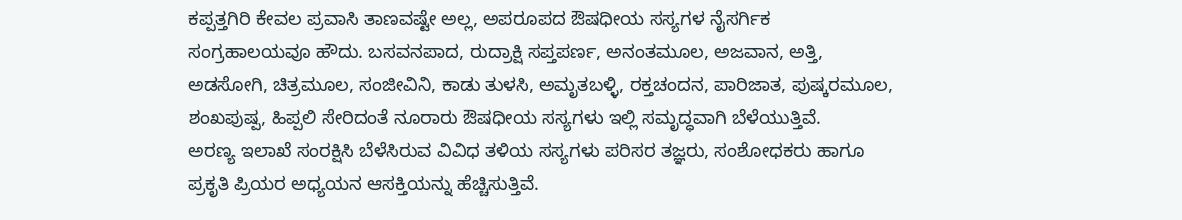ಕಪ್ಪತ್ತಗಿರಿ ಕೇವಲ ಪ್ರವಾಸಿ ತಾಣವಷ್ಟೇ ಅಲ್ಲ, ಅಪರೂಪದ ಔಷಧೀಯ ಸಸ್ಯಗಳ ನೈಸರ್ಗಿಕ ಸಂಗ್ರಹಾಲಯವೂ ಹೌದು. ಬಸವನಪಾದ, ರುದ್ರಾಕ್ಷಿ ಸಪ್ತಪರ್ಣ, ಅನಂತಮೂಲ, ಅಜವಾನ, ಅತ್ತಿ, ಅಡಸೋಗಿ, ಚಿತ್ರಮೂಲ, ಸಂಜೀವಿನಿ, ಕಾಡು ತುಳಸಿ, ಅಮೃತಬಳ್ಳಿ, ರಕ್ತಚಂದನ, ಪಾರಿಜಾತ, ಪುಷ್ಕರಮೂಲ, ಶಂಖಪುಷ್ಪ, ಹಿಪ್ಪಲಿ ಸೇರಿದಂತೆ ನೂರಾರು ಔಷಧೀಯ ಸಸ್ಯಗಳು ಇಲ್ಲಿ ಸಮೃದ್ಧವಾಗಿ ಬೆಳೆಯುತ್ತಿವೆ.
ಅರಣ್ಯ ಇಲಾಖೆ ಸಂರಕ್ಷಿಸಿ ಬೆಳೆಸಿರುವ ವಿವಿಧ ತಳಿಯ ಸಸ್ಯಗಳು ಪರಿಸರ ತಜ್ಞರು, ಸಂಶೋಧಕರು ಹಾಗೂ ಪ್ರಕೃತಿ ಪ್ರಿಯರ ಅಧ್ಯಯನ ಆಸಕ್ತಿಯನ್ನು ಹೆಚ್ಚಿಸುತ್ತಿವೆ.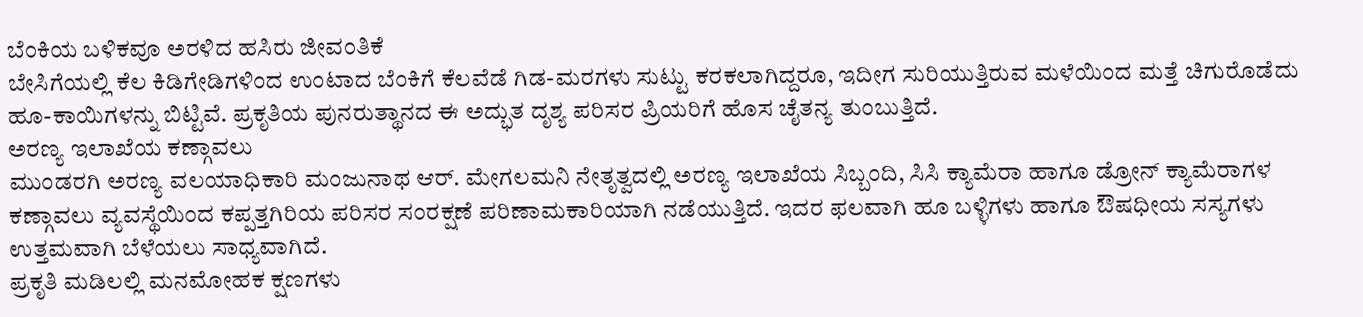ಬೆಂಕಿಯ ಬಳಿಕವೂ ಅರಳಿದ ಹಸಿರು ಜೀವಂತಿಕೆ
ಬೇಸಿಗೆಯಲ್ಲಿ ಕೆಲ ಕಿಡಿಗೇಡಿಗಳಿಂದ ಉಂಟಾದ ಬೆಂಕಿಗೆ ಕೆಲವೆಡೆ ಗಿಡ-ಮರಗಳು ಸುಟ್ಟು ಕರಕಲಾಗಿದ್ದರೂ, ಇದೀಗ ಸುರಿಯುತ್ತಿರುವ ಮಳೆಯಿಂದ ಮತ್ತೆ ಚಿಗುರೊಡೆದು ಹೂ-ಕಾಯಿಗಳನ್ನು ಬಿಟ್ಟಿವೆ. ಪ್ರಕೃತಿಯ ಪುನರುತ್ಥಾನದ ಈ ಅದ್ಭುತ ದೃಶ್ಯ ಪರಿಸರ ಪ್ರಿಯರಿಗೆ ಹೊಸ ಚೈತನ್ಯ ತುಂಬುತ್ತಿದೆ.
ಅರಣ್ಯ ಇಲಾಖೆಯ ಕಣ್ಗಾವಲು
ಮುಂಡರಗಿ ಅರಣ್ಯ ವಲಯಾಧಿಕಾರಿ ಮಂಜುನಾಥ ಆರ್. ಮೇಗಲಮನಿ ನೇತೃತ್ವದಲ್ಲಿ ಅರಣ್ಯ ಇಲಾಖೆಯ ಸಿಬ್ಬಂದಿ, ಸಿಸಿ ಕ್ಯಾಮೆರಾ ಹಾಗೂ ಡ್ರೋನ್ ಕ್ಯಾಮೆರಾಗಳ ಕಣ್ಗಾವಲು ವ್ಯವಸ್ಥೆಯಿಂದ ಕಪ್ಪತ್ತಗಿರಿಯ ಪರಿಸರ ಸಂರಕ್ಷಣೆ ಪರಿಣಾಮಕಾರಿಯಾಗಿ ನಡೆಯುತ್ತಿದೆ. ಇದರ ಫಲವಾಗಿ ಹೂ ಬಳ್ಳಿಗಳು ಹಾಗೂ ಔಷಧೀಯ ಸಸ್ಯಗಳು ಉತ್ತಮವಾಗಿ ಬೆಳೆಯಲು ಸಾಧ್ಯವಾಗಿದೆ.
ಪ್ರಕೃತಿ ಮಡಿಲಲ್ಲಿ ಮನಮೋಹಕ ಕ್ಷಣಗಳು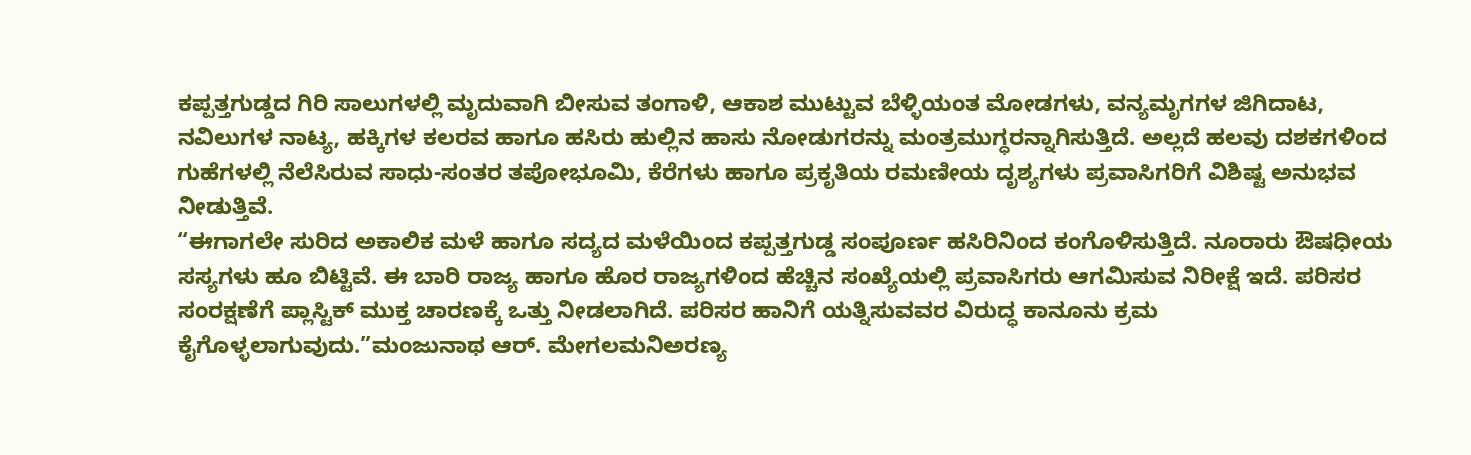ಕಪ್ಪತ್ತಗುಡ್ಡದ ಗಿರಿ ಸಾಲುಗಳಲ್ಲಿ ಮೃದುವಾಗಿ ಬೀಸುವ ತಂಗಾಳಿ, ಆಕಾಶ ಮುಟ್ಟುವ ಬೆಳ್ಳಿಯಂತ ಮೋಡಗಳು, ವನ್ಯಮೃಗಗಳ ಜಿಗಿದಾಟ, ನವಿಲುಗಳ ನಾಟ್ಯ, ಹಕ್ಕಿಗಳ ಕಲರವ ಹಾಗೂ ಹಸಿರು ಹುಲ್ಲಿನ ಹಾಸು ನೋಡುಗರನ್ನು ಮಂತ್ರಮುಗ್ಧರನ್ನಾಗಿಸುತ್ತಿದೆ. ಅಲ್ಲದೆ ಹಲವು ದಶಕಗಳಿಂದ ಗುಹೆಗಳಲ್ಲಿ ನೆಲೆಸಿರುವ ಸಾಧು-ಸಂತರ ತಪೋಭೂಮಿ, ಕೆರೆಗಳು ಹಾಗೂ ಪ್ರಕೃತಿಯ ರಮಣೀಯ ದೃಶ್ಯಗಳು ಪ್ರವಾಸಿಗರಿಗೆ ವಿಶಿಷ್ಟ ಅನುಭವ ನೀಡುತ್ತಿವೆ.
“ಈಗಾಗಲೇ ಸುರಿದ ಅಕಾಲಿಕ ಮಳೆ ಹಾಗೂ ಸದ್ಯದ ಮಳೆಯಿಂದ ಕಪ್ಪತ್ತಗುಡ್ಡ ಸಂಪೂರ್ಣ ಹಸಿರಿನಿಂದ ಕಂಗೊಳಿಸುತ್ತಿದೆ. ನೂರಾರು ಔಷಧೀಯ ಸಸ್ಯಗಳು ಹೂ ಬಿಟ್ಟಿವೆ. ಈ ಬಾರಿ ರಾಜ್ಯ ಹಾಗೂ ಹೊರ ರಾಜ್ಯಗಳಿಂದ ಹೆಚ್ಚಿನ ಸಂಖ್ಯೆಯಲ್ಲಿ ಪ್ರವಾಸಿಗರು ಆಗಮಿಸುವ ನಿರೀಕ್ಷೆ ಇದೆ. ಪರಿಸರ ಸಂರಕ್ಷಣೆಗೆ ಪ್ಲಾಸ್ಟಿಕ್ ಮುಕ್ತ ಚಾರಣಕ್ಕೆ ಒತ್ತು ನೀಡಲಾಗಿದೆ. ಪರಿಸರ ಹಾನಿಗೆ ಯತ್ನಿಸುವವರ ವಿರುದ್ಧ ಕಾನೂನು ಕ್ರಮ ಕೈಗೊಳ್ಳಲಾಗುವುದು.”ಮಂಜುನಾಥ ಆರ್. ಮೇಗಲಮನಿಅರಣ್ಯ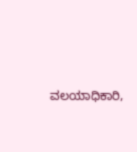ವಲಯಾಧಿಕಾರಿ,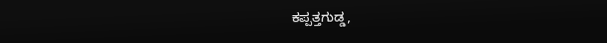ಕಪ್ಪತ್ತಗುಡ್ಡ,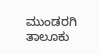ಮುಂಡರಗಿ ತಾಲೂಕು